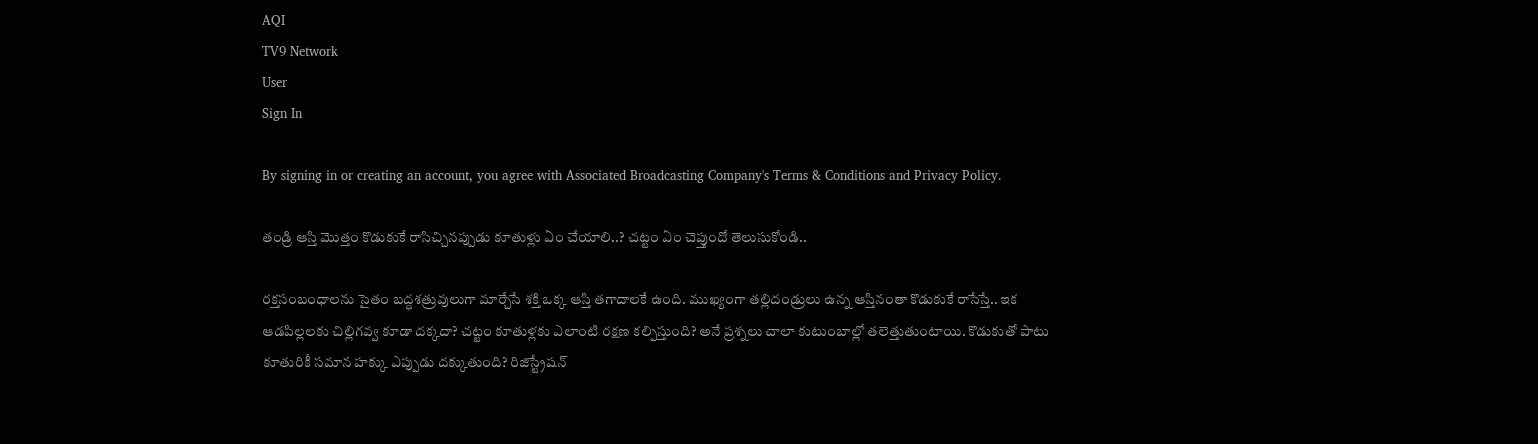AQI
TV9 Network
User
Sign In

By signing in or creating an account, you agree with Associated Broadcasting Company's Terms & Conditions and Privacy Policy.

తండ్రి ఆస్తి మొత్తం కొడుకుకే రాసిచ్చినప్పుడు కూతుళ్లు ఏం చేయాలి..? చట్టం ఏం చెప్తుందో తెలుసుకోండి..

రక్తసంబంధాలను సైతం బద్ధశత్రువులుగా మార్చేసే శక్తి ఒక్క ఆస్తి తగాదాలకే ఉంది. ముఖ్యంగా తల్లిదండ్రులు ఉన్న ఆస్తినంతా కొడుకుకే రాసేస్తే.. ఇక ఆడపిల్లలకు చిల్లిగవ్వ కూడా దక్కదా? చట్టం కూతుళ్లకు ఎలాంటి రక్షణ కల్పిస్తుంది? అనే ప్రశ్నలు చాలా కుటుంబాల్లో తలెత్తుతుంటాయి. కొడుకుతో పాటు కూతురికీ సమాన హక్కు ఎప్పుడు దక్కుతుంది? రిజిస్ట్రేషన్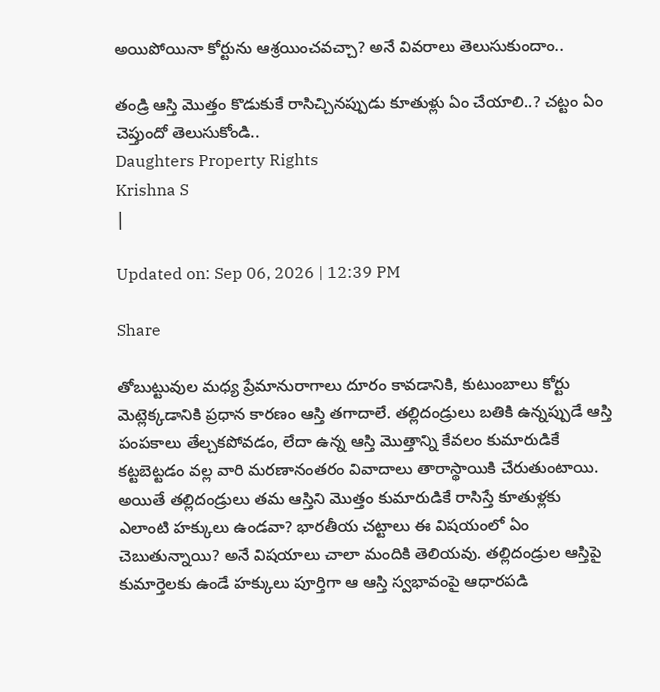అయిపోయినా కోర్టును ఆశ్రయించవచ్చా? అనే వివరాలు తెలుసుకుందాం..

తండ్రి ఆస్తి మొత్తం కొడుకుకే రాసిచ్చినప్పుడు కూతుళ్లు ఏం చేయాలి..? చట్టం ఏం చెప్తుందో తెలుసుకోండి..
Daughters Property Rights
Krishna S
|

Updated on: Sep 06, 2026 | 12:39 PM

Share

తోబుట్టువుల మధ్య ప్రేమానురాగాలు దూరం కావడానికి, కుటుంబాలు కోర్టు మెట్లెక్కడానికి ప్రధాన కారణం ఆస్తి తగాదాలే. తల్లిదండ్రులు బతికి ఉన్నప్పుడే ఆస్తి పంపకాలు తేల్చకపోవడం, లేదా ఉన్న ఆస్తి మొత్తాన్ని కేవలం కుమారుడికే కట్టబెట్టడం వల్ల వారి మరణానంతరం వివాదాలు తారాస్థాయికి చేరుతుంటాయి. అయితే తల్లిదండ్రులు తమ ఆస్తిని మొత్తం కుమారుడికే రాసిస్తే కూతుళ్లకు ఎలాంటి హక్కులు ఉండవా? భారతీయ చట్టాలు ఈ విషయంలో ఏం చెబుతున్నాయి? అనే విషయాలు చాలా మందికి తెలియవు. తల్లిదండ్రుల ఆస్తిపై కుమార్తెలకు ఉండే హక్కులు పూర్తిగా ఆ ఆస్తి స్వభావంపై ఆధారపడి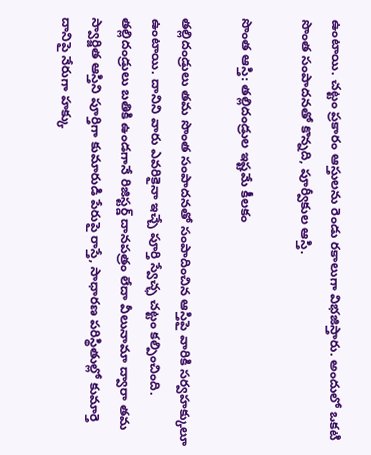ఉంటాయి. చట్టం ప్రకారం ఆస్తులను రెండు రకాలుగా విభజిస్తారు. అందులో ఒకటి సొంత సంపాదనతో కొన్నది, పూర్వీకుల ఆస్తి.

సొంత ఆస్తి: తల్లిదండ్రుల ఇష్టమే కీలకం

తల్లిదండ్రులు తమ సొంత సంపాదనతో సంపాదించిన ఆస్తిపై వారికి సర్వహక్కులూ ఉంటాయి. దానిని వారు ఎవరికైనా ఇచ్చే పూర్తి స్వేచ్ఛ చట్టం కల్పించింది. తల్లిదండ్రులు బతికి ఉండగానే రిజిస్టర్డ్ దానపత్రం లేదా వీలునామా ద్వారా తమ స్వార్జిత ఆస్తిని పూర్తిగా కుమారుడి పేరుపై రాస్తే, సాధారణ పరిస్థితుల్లో కుమార్తె దానిపై నేరుగా హక్కు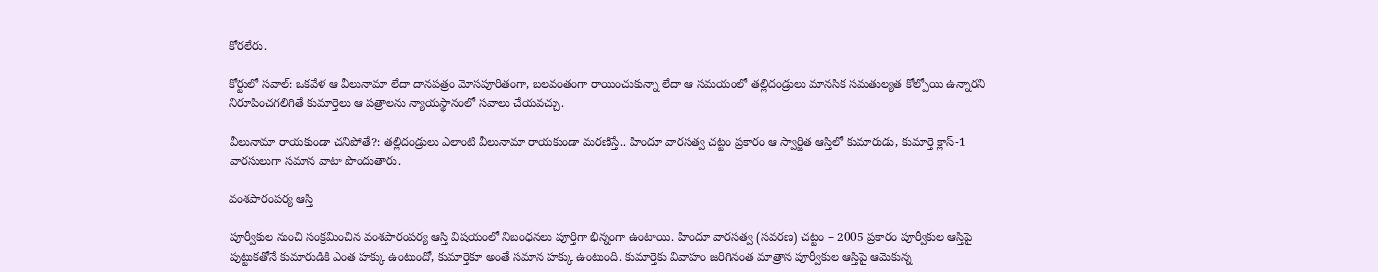కోరలేరు.

కోర్టులో సవాల్: ఒకవేళ ఆ వీలునామా లేదా దానపత్రం మోసపూరితంగా, బలవంతంగా రాయించుకున్నా లేదా ఆ సమయంలో తల్లిదండ్రులు మానసిక సమతుల్యత కోల్పోయి ఉన్నారని నిరూపించగలిగితే కుమార్తెలు ఆ పత్రాలను న్యాయస్థానంలో సవాలు చేయవచ్చు.

వీలునామా రాయకుండా చనిపోతే?: తల్లిదండ్రులు ఎలాంటి వీలునామా రాయకుండా మరణిస్తే.. హిందూ వారసత్వ చట్టం ప్రకారం ఆ స్వార్జిత ఆస్తిలో కుమారుడు, కుమార్తె క్లాస్-1 వారసులుగా సమాన వాటా పొందుతారు.

వంశపారంపర్య ఆస్తి

పూర్వీకుల నుంచి సంక్రమించిన వంశపారంపర్య ఆస్తి విషయంలో నిబంధనలు పూర్తిగా భిన్నంగా ఉంటాయి. హిందూ వారసత్వ (సవరణ) చట్టం – 2005 ప్రకారం పూర్వీకుల ఆస్తిపై పుట్టుకతోనే కుమారుడికి ఎంత హక్కు ఉంటుందో, కుమార్తెకూ అంతే సమాన హక్కు ఉంటుంది. కుమార్తెకు వివాహం జరిగినంత మాత్రాన పూర్వీకుల ఆస్తిపై ఆమెకున్న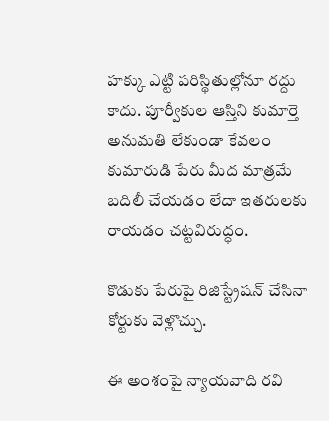హక్కు ఎట్టి పరిస్థితుల్లోనూ రద్దు కాదు. పూర్వీకుల ఆస్తిని కుమార్తె అనుమతి లేకుండా కేవలం కుమారుడి పేరు మీద మాత్రమే బదిలీ చేయడం లేదా ఇతరులకు రాయడం చట్టవిరుద్ధం.

కొడుకు పేరుపై రిజిస్ట్రేషన్ చేసినా కోర్టుకు వెళ్లొచ్చు.

ఈ అంశంపై న్యాయవాది రవి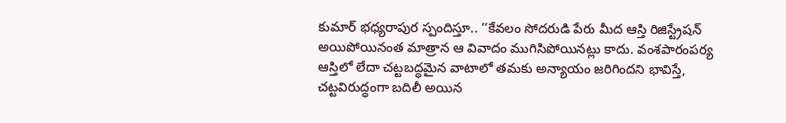కుమార్ భధ్యరాపుర స్పందిస్తూ.. ‘‘కేవలం సోదరుడి పేరు మీద ఆస్తి రిజిస్ట్రేషన్ అయిపోయినంత మాత్రాన ఆ వివాదం ముగిసిపోయినట్లు కాదు. వంశపారంపర్య ఆస్తిలో లేదా చట్టబద్ధమైన వాటాలో తమకు అన్యాయం జరిగిందని భావిస్తే, చట్టవిరుద్ధంగా బదిలీ అయిన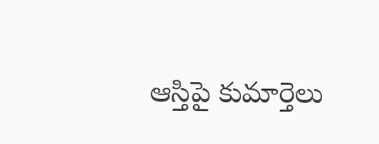ఆస్తిపై కుమార్తెలు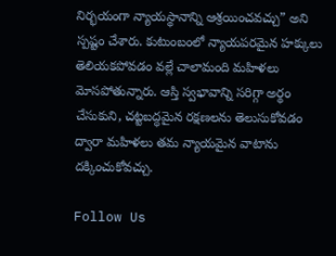నిర్భయంగా న్యాయస్థానాన్ని ఆశ్రయించవచ్చు” అని స్పష్టం చేశారు. కుటుంబంలో న్యాయపరమైన హక్కులు తెలియకపోవడం వల్లే చాలామంది మహిళలు మోసపోతున్నారు. ఆస్తి స్వభావాన్ని సరిగ్గా అర్థం చేసుకుని, చట్టబద్ధమైన రక్షణలను తెలుసుకోవడం ద్వారా మహిళలు తమ న్యాయమైన వాటాను దక్కించుకోవచ్చు.

Follow Us